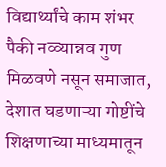विद्यार्थ्यांचे काम शंभर पैकी नव्व्यान्नव गुण मिळवणे नसून समाजात, देशात घडणाऱ्या गोष्टींचे शिक्षणाच्या माध्यमातून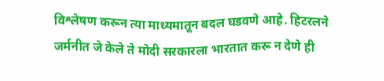विश्लेषण करून त्या माध्यमातून बदल घडवणे आहे. हिटरलने जर्मनीत जे केले ते मोदी सरकारला भारतात करू न देणे ही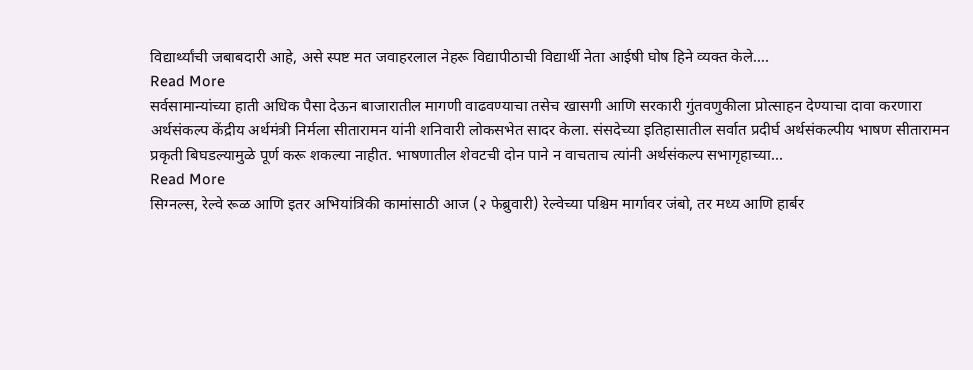विद्यार्थ्यांची जबाबदारी आहे, असे स्पष्ट मत जवाहरलाल नेहरू विद्यापीठाची विद्यार्थी नेता आईषी घोष हिने व्यक्त केले....
Read More
सर्वसामान्यांच्या हाती अधिक पैसा देऊन बाजारातील मागणी वाढवण्याचा तसेच खासगी आणि सरकारी गुंतवणुकीला प्रोत्साहन देण्याचा दावा करणारा अर्थसंकल्प केंद्रीय अर्थमंत्री निर्मला सीतारामन यांनी शनिवारी लोकसभेत सादर केला. संसदेच्या इतिहासातील सर्वात प्रदीर्घ अर्थसंकल्पीय भाषण सीतारामन प्रकृती बिघडल्यामुळे पूर्ण करू शकल्या नाहीत. भाषणातील शेवटची दोन पाने न वाचताच त्यांनी अर्थसंकल्प सभागृहाच्या...
Read More
सिग्नल्स, रेल्वे रूळ आणि इतर अभियांत्रिकी कामांसाठी आज (२ फेब्रुवारी) रेल्वेच्या पश्चिम मार्गावर जंबो, तर मध्य आणि हार्बर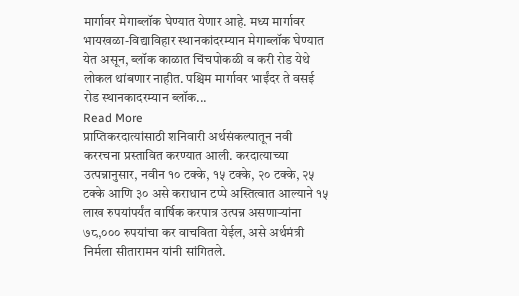मार्गावर मेगाब्लॉक घेण्यात येणार आहे. मध्य मार्गावर भायखळा-विद्याविहार स्थानकांदरम्यान मेगाब्लॉक घेण्यात येत असून, ब्लॉक काळात चिंचपोकळी व करी रोड येथे लोकल थांबणार नाहीत. पश्चिम मार्गावर भाईंदर ते वसई रोड स्थानकादरम्यान ब्लॉक...
Read More
प्राप्तिकरदात्यांसाठी शनिवारी अर्थसंकल्पातून नवी कररचना प्रस्तावित करण्यात आली. करदात्याच्या उत्पन्नानुसार, नवीन १० टक्के, १५ टक्के, २० टक्के, २५ टक्के आणि ३० असे कराधान टप्पे अस्तित्वात आल्याने १५ लाख रुपयांपर्यंत वार्षिक करपात्र उत्पन्न असणाऱ्यांना ७८,००० रुपयांचा कर वाचविता येईल, असे अर्थमंत्री निर्मला सीतारामन यांनी सांगितले.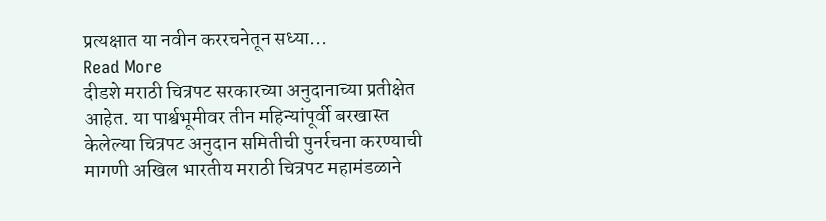प्रत्यक्षात या नवीन कररचनेतून सध्या...
Read More
दीडशे मराठी चित्रपट सरकारच्या अनुदानाच्या प्रतीक्षेत आहेत. या पार्श्वभूमीवर तीन महिन्यांपूर्वी बरखास्त केलेल्या चित्रपट अनुदान समितीची पुनर्रचना करण्याची मागणी अखिल भारतीय मराठी चित्रपट महामंडळाने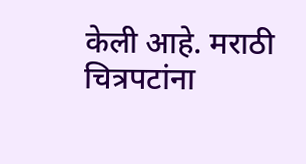केली आहे. मराठी चित्रपटांना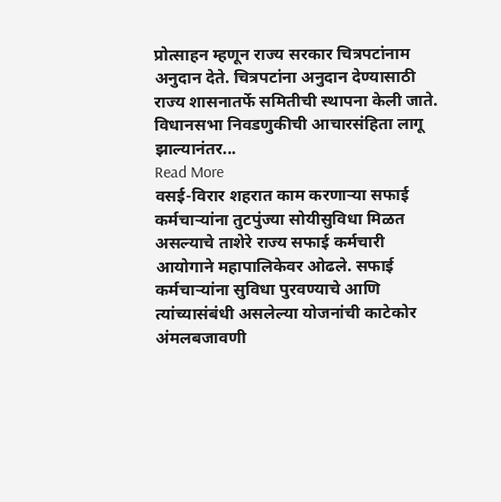प्रोत्साहन म्हणून राज्य सरकार चित्रपटांनाम अनुदान देते. चित्रपटांना अनुदान देण्यासाठी राज्य शासनातर्फे समितीची स्थापना केली जाते. विधानसभा निवडणुकीची आचारसंहिता लागू झाल्यानंतर...
Read More
वसई-विरार शहरात काम करणाऱ्या सफाई कर्मचाऱ्यांना तुटपुंज्या सोयीसुविधा मिळत असल्याचे ताशेरे राज्य सफाई कर्मचारी आयोगाने महापालिकेवर ओढले. सफाई कर्मचाऱ्यांना सुविधा पुरवण्याचे आणि त्यांच्यासंबंधी असलेल्या योजनांची काटेकोर अंमलबजावणी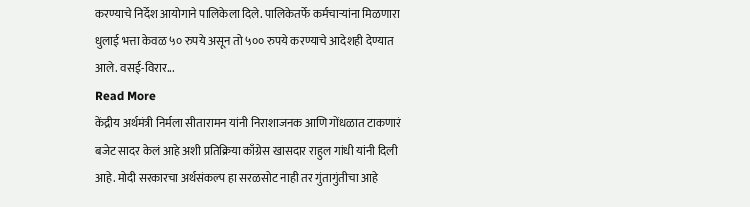करण्याचे निर्देश आयोगाने पालिकेला दिले. पालिकेतर्फे कर्मचाऱ्यांना मिळणारा धुलाई भत्ता केवळ ५० रुपये असून तो ५०० रुपये करण्याचे आदेशही देण्यात आले. वसई-विरार...
Read More
केंद्रीय अर्थमंत्री निर्मला सीतारामन यांनी निराशाजनक आणि गोंधळात टाकणारं बजेट सादर केलं आहे अशी प्रतिक्रिया काँग्रेस खासदार राहुल गांधी यांनी दिली आहे. मोदी सरकारचा अर्थसंकल्प हा सरळसोट नाही तर गुंतागुंतीचा आहे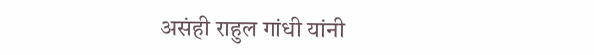असंही राहुल गांधी यांनी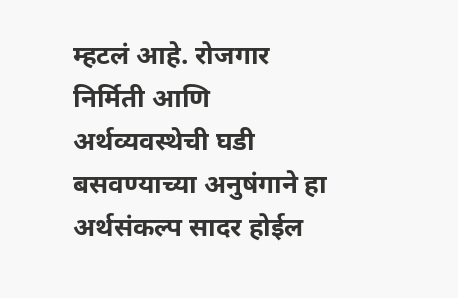म्हटलं आहे. रोजगार निर्मिती आणि अर्थव्यवस्थेची घडी बसवण्याच्या अनुषंगाने हा अर्थसंकल्प सादर होईल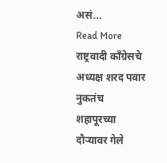असं...
Read More
राष्ट्रवादी काँग्रेसचे अध्यक्ष शरद पवार नुकतंच शहापूरच्या दौऱ्यावर गेले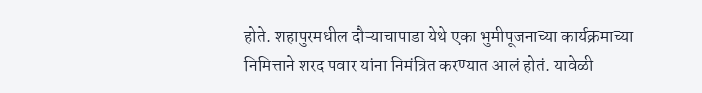होते. शहापुरमधील दौऱ्याचापाडा येथे एका भुमीपूजनाच्या कार्यक्रमाच्या निमित्ताने शरद पवार यांना निमंत्रित करण्यात आलं होतं. यावेळी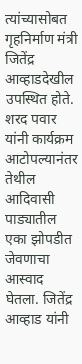त्यांच्यासोबत गृहनिर्माण मंत्री जितेंद्र आव्हाडदेखील उपस्थित होते. शरद पवार यांनी कार्यक्रम आटोपल्यानंतर तेथील आदिवासी पाड्यातील एका झोपडीत जेवणाचा आस्वाद घेतला. जितेंद्र आव्हाड यांनी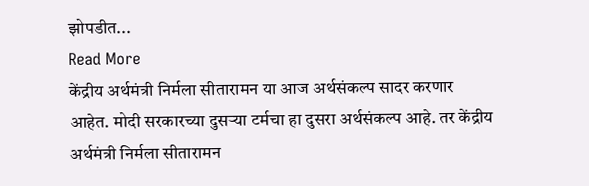झोपडीत...
Read More
केंद्रीय अर्थमंत्री निर्मला सीतारामन या आज अर्थसंकल्प सादर करणार आहेत. मोदी सरकारच्या दुसऱ्या टर्मचा हा दुसरा अर्थसंकल्प आहे. तर केंद्रीय अर्थमंत्री निर्मला सीतारामन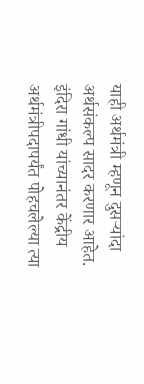याही अर्थमंत्री म्हणून दुसऱ्यांदा अर्थसंकल्प सादर करणार आहेत. इंदिरा गांधी यांच्यानंतर केंद्रीय अर्थमंत्रीपदापर्यंत पोहचलेल्या त्या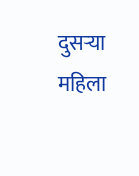दुसऱ्या महिला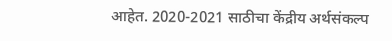आहेत. 2020-2021 साठीचा केंद्रीय अर्थसंकल्प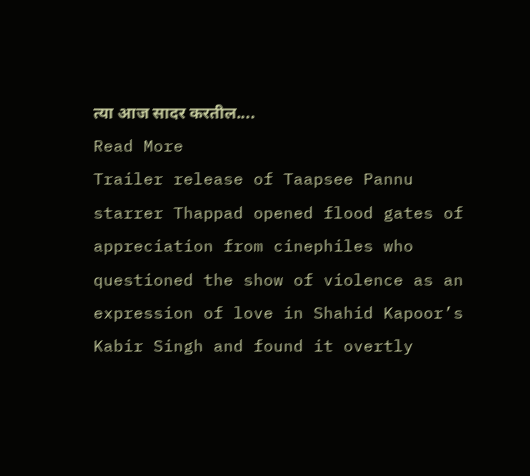त्या आज सादर करतील....
Read More
Trailer release of Taapsee Pannu starrer Thappad opened flood gates of appreciation from cinephiles who questioned the show of violence as an expression of love in Shahid Kapoor’s Kabir Singh and found it overtly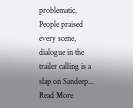problematic. People praised every scene, dialogue in the trailer calling is a slap on Sandeep...
Read More